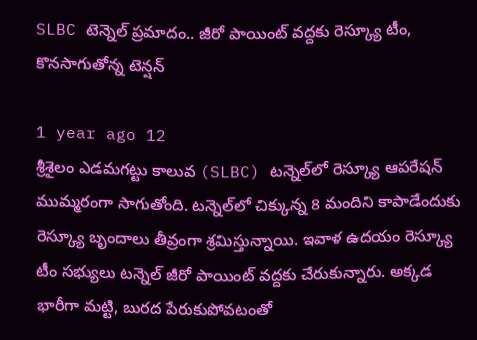SLBC టెన్నెల్ ప్రమాదం.. జీరో పాయింట్ వద్దకు రెస్క్యూ టీం, కొనసాగుతోన్న టెన్షన్

1 year ago 12
శ్రీశైలం ఎడమగట్టు కాలువ (SLBC) టన్నెల్‌లో రెస్క్యూ ఆపరేషన్ ముమ్మరంగా సాగుతోంది. టన్నెల్‌లో చిక్కున్న 8 మందిని కాపాడేందుకు రెస్క్యూ బృందాలు తీవ్రంగా శ్రమిస్తున్నాయి. ఇవాళ ఉదయం రెస్క్యూ టీం సభ్యులు టన్నెల్ జీరో పాయింట్ వద్దకు చేరుకున్నారు. అక్కడ భారీగా మట్టి, బురద పేరుకుపోవటంతో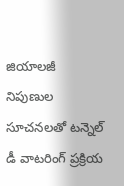జియాలజీ నిపుణుల సూచనలతో టన్నెల్ డీ వాటరింగ్ ప్రక్రియ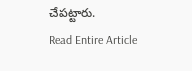చేపట్టారు.
Read Entire Article